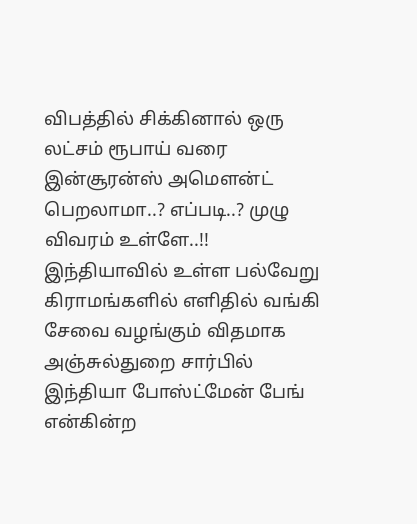விபத்தில் சிக்கினால் ஒரு லட்சம் ரூபாய் வரை இன்சூரன்ஸ் அமௌன்ட் பெறலாமா..? எப்படி..? முழு விவரம் உள்ளே..!!
இந்தியாவில் உள்ள பல்வேறு கிராமங்களில் எளிதில் வங்கி சேவை வழங்கும் விதமாக அஞ்சுல்துறை சார்பில் இந்தியா போஸ்ட்மேன் பேங் என்கின்ற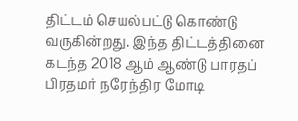திட்டம் செயல்பட்டு கொண்டு வருகின்றது. இந்த திட்டத்தினை கடந்த 2018 ஆம் ஆண்டு பாரதப் பிரதமர் நரேந்திர மோடி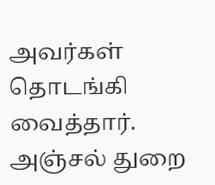அவர்கள் தொடங்கி வைத்தார். அஞ்சல் துறை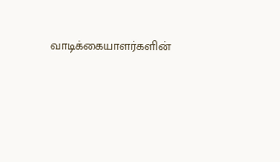வாடிக்கையாளர்களின்